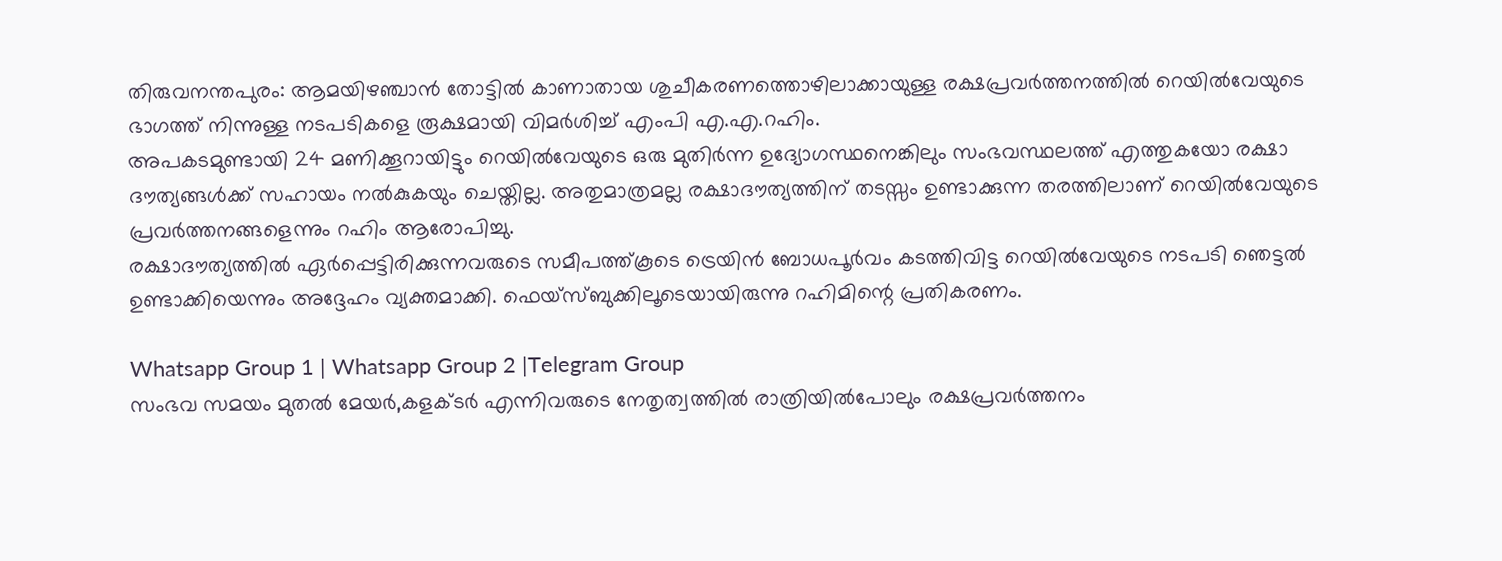തിരുവനന്തപുരം: ആമയിഴഞ്ചാൻ തോട്ടിൽ കാണാതായ ശുചീകരണത്തൊഴിലാക്കായുള്ള രക്ഷപ്രവർത്തനത്തിൽ റെയിൽവേയുടെ ഭാഗത്ത് നിന്നുള്ള നടപടികളെ രൂക്ഷമായി വിമർശിച്ച് എംപി എ.എ.റഹിം.
അപകടമുണ്ടായി 24 മണിക്കൂറായിട്ടും റെയിൽവേയുടെ ഒരു മുതിർന്ന ഉദ്യോഗസ്ഥനെങ്കിലും സംഭവസ്ഥലത്ത് എത്തുകയോ രക്ഷാ ദൗത്യങ്ങൾക്ക് സഹായം നൽകുകയും ചെയ്തില്ല. അതുമാത്രമല്ല രക്ഷാദൗത്യത്തിന് തടസ്സം ഉണ്ടാക്കുന്ന തരത്തിലാണ് റെയിൽവേയുടെ പ്രവർത്തനങ്ങളെന്നും റഹിം ആരോപിച്ചു.
രക്ഷാദൗത്യത്തിൽ ഏർപ്പെട്ടിരിക്കുന്നവരുടെ സമീപത്ത്കൂടെ ട്രെയിൻ ബോധപൂർവം കടത്തിവിട്ട റെയിൽവേയുടെ നടപടി ഞെട്ടൽ ഉണ്ടാക്കിയെന്നും അദ്ദേഹം വ്യക്തമാക്കി. ഫെയ്സ്ബുക്കിലൂടെയായിരുന്നു റഹിമിന്റെ പ്രതികരണം.

Whatsapp Group 1 | Whatsapp Group 2 |Telegram Group
സംഭവ സമയം മുതൽ മേയർ,കളക്ടർ എന്നിവരുടെ നേതൃത്വത്തിൽ രാത്രിയിൽപോലും രക്ഷപ്രവർത്തനം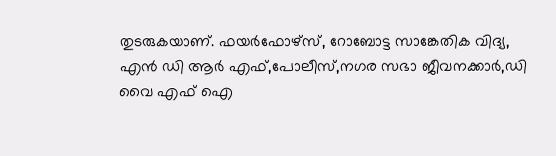തുടരുകയാണ്. ഫയർഫോഴ്സ്, റോബോട്ട സാങ്കേതിക വിദ്യ, എൻ ഡി ആർ എഫ്,പോലീസ്,നഗര സഭാ ജീവനക്കാർ,ഡി വൈ എഫ് ഐ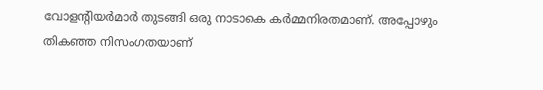വോളന്റിയർമാർ തുടങ്ങി ഒരു നാടാകെ കർമ്മനിരതമാണ്. അപ്പോഴും തികഞ്ഞ നിസംഗതയാണ്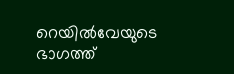റെയിൽവേയുടെ ഭാഗത്ത്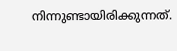നിന്നുണ്ടായിരിക്കുന്നത്.